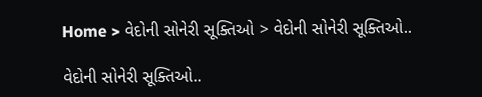Home > વેદોની સોનેરી સૂક્તિઓ > વેદોની સોનેરી સૂક્તિઓ..

વેદોની સોનેરી સૂક્તિઓ..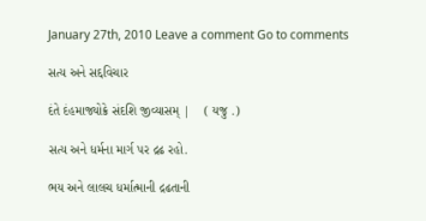January 27th, 2010 Leave a comment Go to comments

સત્ય અને સદ્દવિચાર

દંતે દંહમાજ્યોક્રે સંદશિ જીવ્યાસમ્ |    ( યજુ .)

સત્ય અને ધર્મના માર્ગ પર દ્રઢ રહો.

ભય અને લાલચ ધર્માત્માની દ્રઢતાની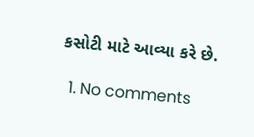કસોટી માટે આવ્યા કરે છે.

  1. No comments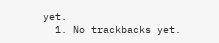yet.
  1. No trackbacks yet.